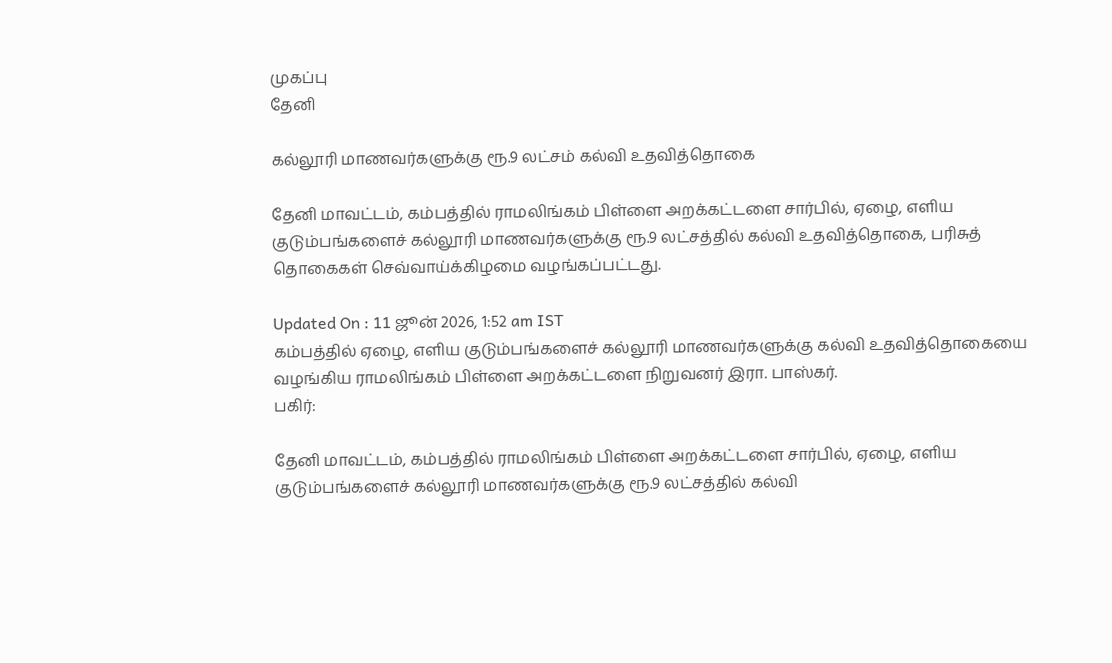முகப்பு
தேனி

கல்லூரி மாணவர்களுக்கு ரூ.9 லட்சம் கல்வி உதவித்தொகை

தேனி மாவட்டம், கம்பத்தில் ராமலிங்கம் பிள்ளை அறக்கட்டளை சார்பில், ஏழை, எளிய குடும்பங்களைச் கல்லூரி மாணவர்களுக்கு ரூ.9 லட்சத்தில் கல்வி உதவித்தொகை, பரிசுத் தொகைகள் செவ்வாய்க்கிழமை வழங்கப்பட்டது.

Updated On : 11 ஜூன் 2026, 1:52 am IST
கம்பத்தில் ஏழை, எளிய குடும்பங்களைச் கல்லூரி மாணவர்களுக்கு கல்வி உதவித்தொகையை வழங்கிய ராமலிங்கம் பிள்ளை அறக்கட்டளை நிறுவனர் இரா. பாஸ்கர்.
பகிர்:

தேனி மாவட்டம், கம்பத்தில் ராமலிங்கம் பிள்ளை அறக்கட்டளை சார்பில், ஏழை, எளிய குடும்பங்களைச் கல்லூரி மாணவர்களுக்கு ரூ.9 லட்சத்தில் கல்வி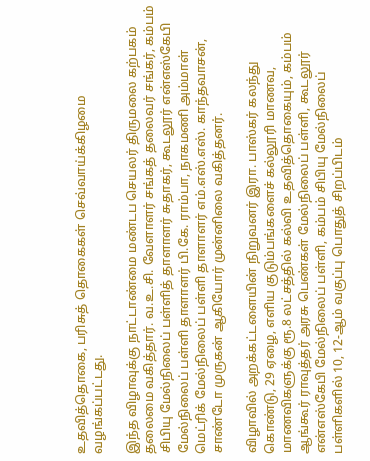உதவித்தொகை, பரிசுத் தொகைகள் செவ்வாய்க்கிழமை வழங்கப்பட்டது.

இந்த விழாவுக்கு நாட்டாண்மை மண்டப செயலர் திருமலை கற்பகம் தலைமை வகித்தார். வ.உ.சி. வேளாளர் சங்கத் தலைவர் சங்கர், கம்பம் சிபியு மேல்நிலைப் பள்ளித் தாளாளர் சுதாகர், கூடலூர் என்எஸ்கேபி மேல்நிலைப் பள்ளி தாளாளர் பி.கே. ராம்பா, நாகமணி அம்மாள் மெட்ரிக் மேல்நிலைப் பள்ளி தாளாளர் எம்.எஸ்.எஸ். காந்தவாசன், சாண்டோ முருகன் ஆகியோர் முன்னிலை வகித்தனர்.

விழாவில் அறக்கட்டளையின் நிறுவனர் இரா. பாஸ்கர் கலந்து கொண்டு, 29 ஏழை, எளிய குடும்பங்களைச் கல்லூரி மாணவ, மாணவிகளுக்கு ரூ.8 லட்சத்தில் கல்வி உதவித்தொகையும், கம்பம் ஆங்கூர் ராவுத்தர் அரசு பெண்கள் மேல்நிலைப் பள்ளி, கூடலூர் என்எஸ்கேபி மேல்நிலைப் பள்ளி, கம்பம் சிபியு மேல்நிலைப் பள்ளிகளில் 10, 12-ஆம் வகுப்பு பொதுத் சிறப்பிடம்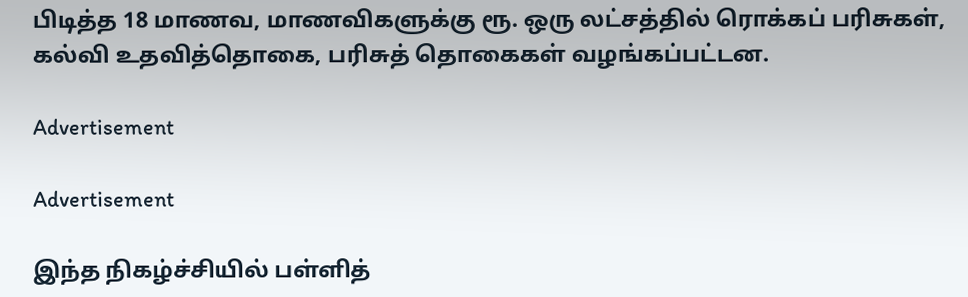பிடித்த 18 மாணவ, மாணவிகளுக்கு ரூ. ஒரு லட்சத்தில் ரொக்கப் பரிசுகள், கல்வி உதவித்தொகை, பரிசுத் தொகைகள் வழங்கப்பட்டன.

Advertisement

Advertisement

இந்த நிகழ்ச்சியில் பள்ளித்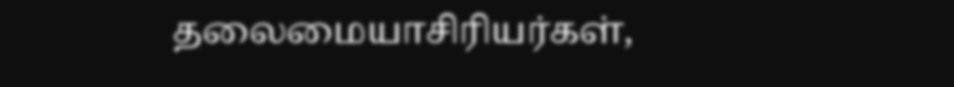தலைமையாசிரியர்கள்,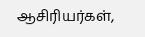ஆசிரியர்கள்,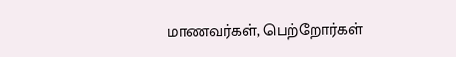மாணவர்கள், பெற்றோர்கள்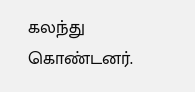கலந்து கொண்டனர்.